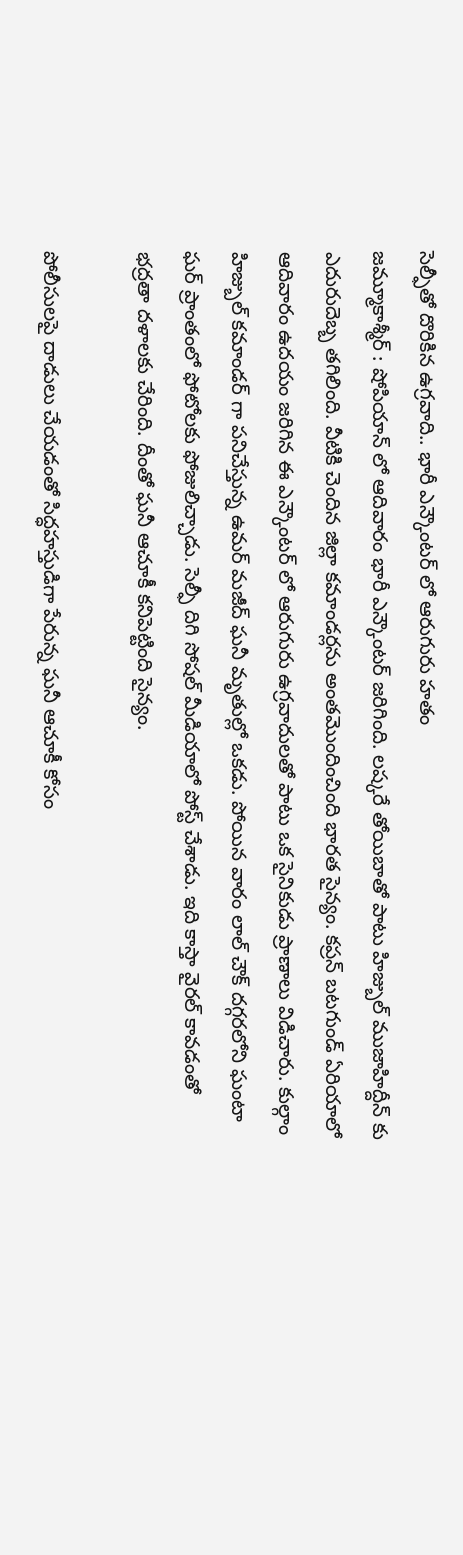సెల్ఫీతో దొరికిన ఉగ్రవాది.. భారీ ఎన్కౌంటర్ లో ఆరుగురు హతం
జమ్మూకాశ్మీర్ : షోపియాన్ లో ఆదివారం భారీ ఎన్కౌంటర్ జరిగింది. లష్కరే తోయిబాతో పాటు హిజ్బుల్ ముజాహిద్దీన్ కు ఎదురుదెబ్బ తగిలింది. వీటికి చెందిన జిల్లా కమాండర్లను అంతమొందించింది భారత సైన్యం. కప్రన్ బటగుండ్ ఏరియాలో ఆదివారం ఉదయం జరిగిన ఈ ఎన్కౌంటర్ లో ఆరుగురు ఉగ్రవాదులతో పాటు ఒక సైనికుడు ప్రాణాలు విడిచారు. కుల్గాం హిజ్బుల్ కమాండర్ గా పనిచేస్తున్న ఉమర్ మజీద్ ఘనీ మృతుల్లో ఒకడు. పోయిన వారం లాల్ చౌక్ దగ్గరలోని ఘంటా ఘర్ ప్రాంతంలో ఫోటోలకు ఫోజులిచ్చాడు. సెల్ఫీ దిగి సోషల్ మీడియాలో పోస్ట్ చేశాడు. ఇది కాస్తా వైరల్ కావడంతో భద్రతా దళాలకు చేరింది. దీంతో ఘనీ ఆచూకీ కనిపెట్టింది సైన్యం.

పోలీసులపై దాడులు చేయడంతో సిద్ధహస్తుడిగా పేరున్న ఘనీ ఆచూకీ కోసం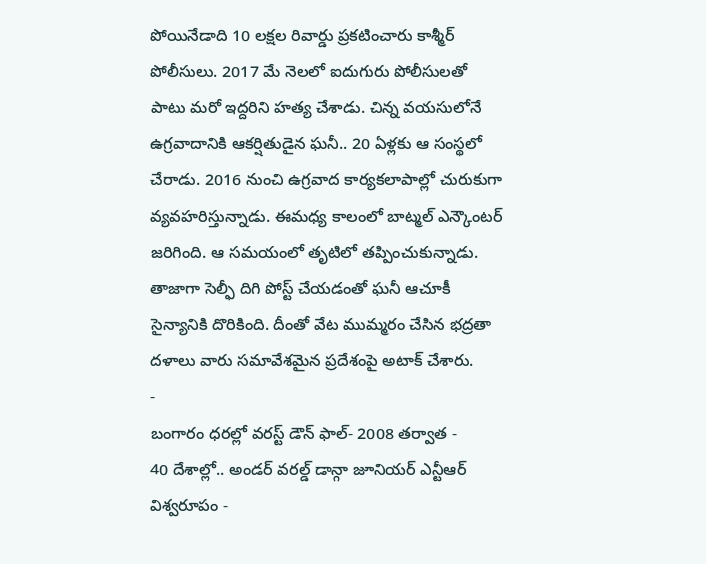పోయినేడాది 10 లక్షల రివార్డు ప్రకటించారు కాశ్మీర్ పోలీసులు. 2017 మే నెలలో ఐదుగురు పోలీసులతో పాటు మరో ఇద్దరిని హత్య చేశాడు. చిన్న వయసులోనే ఉగ్రవాదానికి ఆకర్షితుడైన ఘనీ.. 20 ఏళ్లకు ఆ సంస్థలో చేరాడు. 2016 నుంచి ఉగ్రవాద కార్యకలాపాల్లో చురుకుగా వ్యవహరిస్తున్నాడు. ఈమధ్య కాలంలో బాట్మల్ ఎన్కౌంటర్ జరిగింది. ఆ సమయంలో తృటిలో తప్పించుకున్నాడు. తాజాగా సెల్ఫీ దిగి పోస్ట్ చేయడంతో ఘనీ ఆచూకీ సైన్యానికి దొరికింది. దీంతో వేట ముమ్మరం చేసిన భద్రతా దళాలు వారు సమావేశమైన ప్రదేశంపై అటాక్ చేశారు.
-
బంగారం ధరల్లో వరస్ట్ డౌన్ ఫాల్- 2008 తర్వాత -
40 దేశాల్లో.. అండర్ వరల్డ్ డాన్గా జూనియర్ ఎన్టీఆర్ విశ్వరూపం -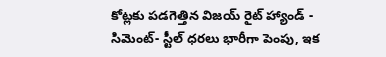కోట్లకు పడగెత్తిన విజయ్ రైట్ హ్యాండ్ -
సిమెంట్- స్టీల్ ధరలు భారీగా పెంపు, ఇక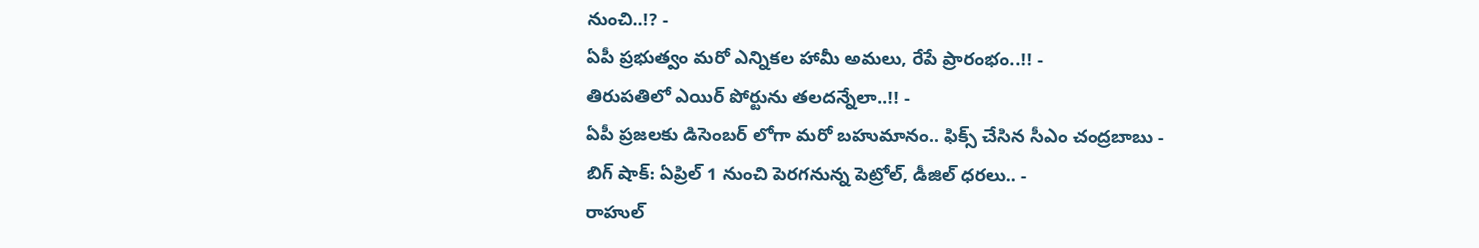నుంచి..!? -
ఏపీ ప్రభుత్వం మరో ఎన్నికల హామీ అమలు, రేపే ప్రారంభం..!! -
తిరుపతిలో ఎయిర్ పోర్టును తలదన్నేలా..!! -
ఏపీ ప్రజలకు డిసెంబర్ లోగా మరో బహుమానం.. ఫిక్స్ చేసిన సీఎం చంద్రబాబు -
బిగ్ షాక్: ఏప్రిల్ 1 నుంచి పెరగనున్న పెట్రోల్, డీజిల్ ధరలు.. -
రాహుల్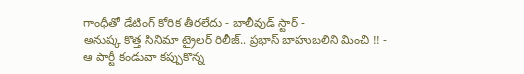గాంధీతో డేటింగ్ కోరిక తీరలేదు - బాలీవుడ్ స్టార్ -
అనుష్క కొత్త సినిమా ట్రైలర్ రిలీజ్.. ప్రభాస్ బాహుబలిని మించి !! -
ఆ పార్టీ కండువా కప్పుకొన్న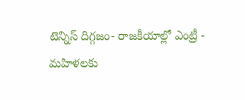టెన్నిస్ దిగ్గజం- రాజకీయాల్లో ఎంట్రీ -
మహిళలకు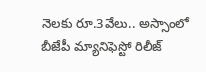నెలకు రూ.3వేలు.. అస్సాంలో బీజేపీ మ్యానిఫెస్టో రిలీజ్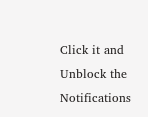Click it and Unblock the Notifications